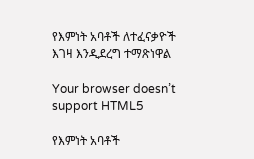የእምነት አባቶች ለተፈናቃዮች እገዛ እንዲደረግ ተማጽነዋል

Your browser doesn’t support HTML5

የእምነት አባቶች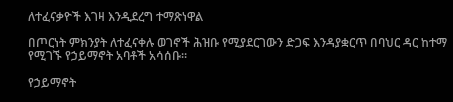ለተፈናቃዮች እገዛ እንዲደረግ ተማጽነዋል

በጦርነት ምክንያት ለተፈናቀሉ ወገኖች ሕዝቡ የሚያደርገውን ድጋፍ እንዳያቋርጥ በባህር ዳር ከተማ የሚገኙ የኃይማኖት አባቶች አሳሰቡ።

የኃይማኖት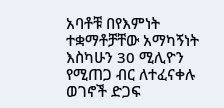አባቶቹ በየእምነት ተቋማቶቻቸው አማካኝነት እስካሁን 30 ሚሊዮን የሚጠጋ ብር ለተፈናቀሉ ወገኖች ድጋፍ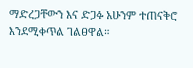ማድረጋቸውን እና ድጋፉ አሁንም ተጠናቅሮ እንደሚቀጥል ገልፀዋል።